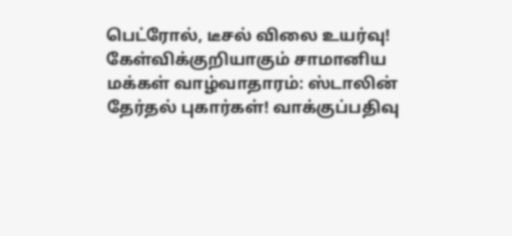பெட்ரோல், டீசல் விலை உயர்வு! கேள்விக்குறியாகும் சாமானிய மக்கள் வாழ்வாதாரம்: ஸ்டாலின் தேர்தல் புகார்கள்! வாக்குப்பதிவு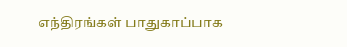எந்திரங்கள் பாதுகாப்பாக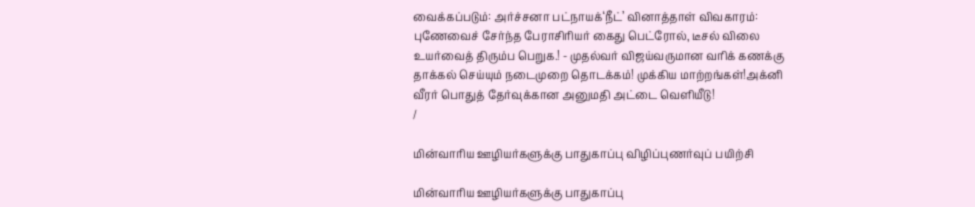வைக்கப்படும்: அர்ச்சனா பட்நாயக்‘நீட்’ வினாத்தாள் விவகாரம்: புணேவைச் சேர்ந்த பேராசிரியர் கைது பெட்ரோல், டீசல் விலை உயர்வைத் திரும்ப பெறுக.! - முதல்வர் விஜய்வருமான வரிக் கணக்கு தாக்கல் செய்யும் நடைமுறை தொடக்கம்! முக்கிய மாற்றங்கள்!அக்னி வீரர் பொதுத் தேர்வுக்கான அனுமதி அட்டை வெளியீடு!
/

மின்வாரிய ஊழியர்களுக்கு பாதுகாப்பு விழிப்புணர்வுப் பயிற்சி

மின்வாரிய ஊழியர்களுக்கு பாதுகாப்பு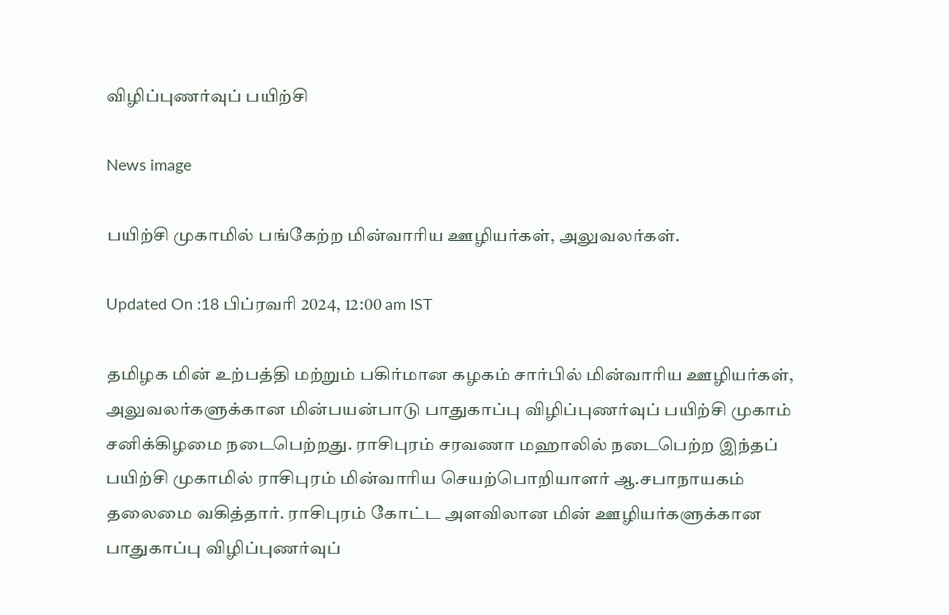விழிப்புணர்வுப் பயிற்சி

News image

பயிற்சி முகாமில் பங்கேற்ற மின்வாரிய ஊழியர்கள், அலுவலர்கள்.

Updated On :18 பிப்ரவரி 2024, 12:00 am IST

தமிழக மின் உற்பத்தி மற்றும் பகிர்மான கழகம் சார்பில் மின்வாரிய ஊழியர்கள், அலுவலர்களுக்கான மின்பயன்பாடு பாதுகாப்பு விழிப்புணர்வுப் பயிற்சி முகாம் சனிக்கிழமை நடைபெற்றது. ராசிபுரம் சரவணா மஹாலில் நடைபெற்ற இந்தப் பயிற்சி முகாமில் ராசிபுரம் மின்வாரிய செயற்பொறியாளர் ஆ.சபாநாயகம் தலைமை வகித்தார். ராசிபுரம் கோட்ட அளவிலான மின் ஊழியர்களுக்கான பாதுகாப்பு விழிப்புணர்வுப்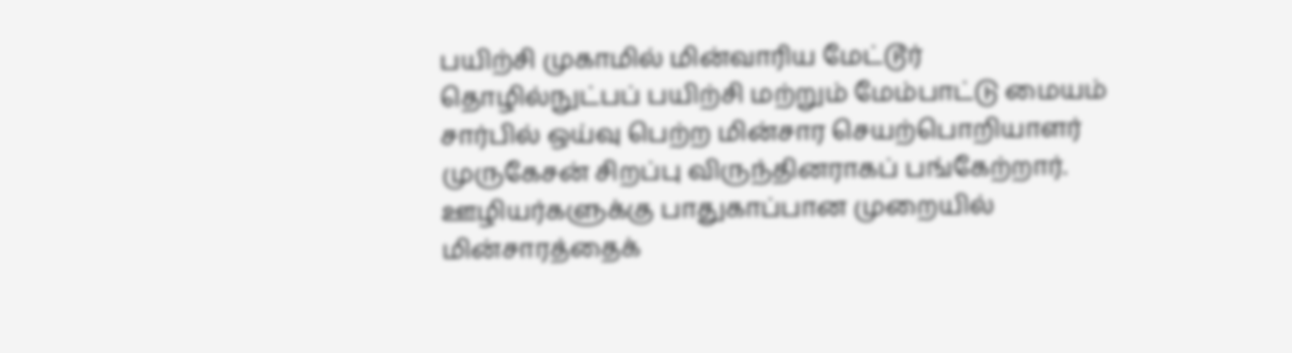பயிற்சி முகாமில் மின்வாரிய மேட்டூர் தொழில்நுட்பப் பயிற்சி மற்றும் மேம்பாட்டு மையம் சார்பில் ஒய்வு பெற்ற மின்சார செயற்பொறியாளர் முருகேசன் சிறப்பு விருந்தினராகப் பங்கேற்றார். ஊழியர்களுக்கு பாதுகாப்பான முறையில் மின்சாரத்தைக்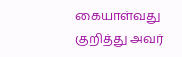கையாள்வது குறித்து அவர்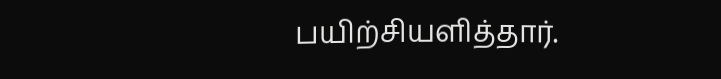பயிற்சியளித்தார்.